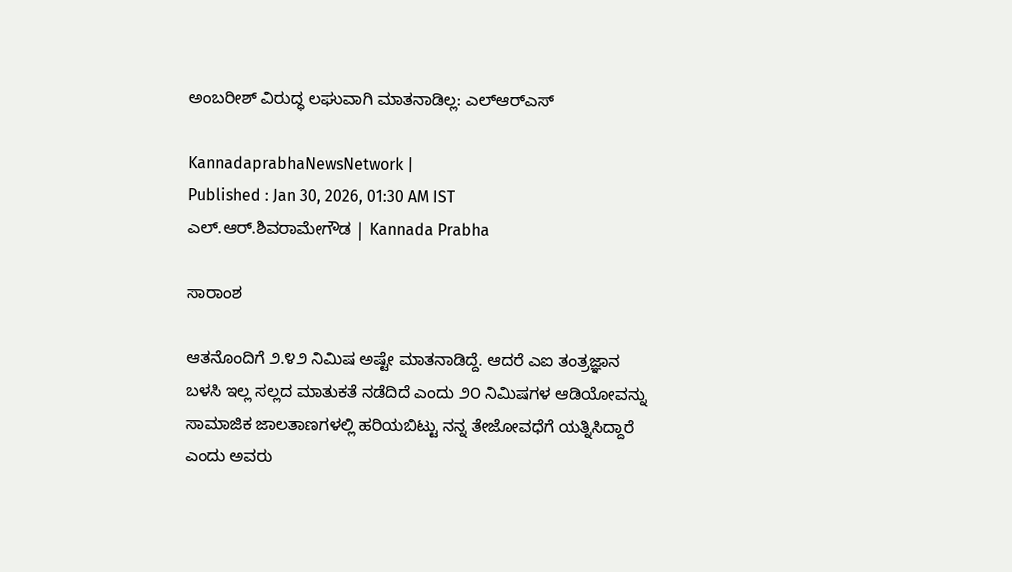ಅಂಬರೀಶ್ ವಿರುದ್ಧ ಲಘುವಾಗಿ ಮಾತನಾಡಿಲ್ಲ: ಎಲ್‌ಆರ್‌ಎಸ್

KannadaprabhaNewsNetwork |
Published : Jan 30, 2026, 01:30 AM IST
ಎಲ್‌.ಆರ್‌.ಶಿವರಾಮೇಗೌಡ | Kannada Prabha

ಸಾರಾಂಶ

ಆತನೊಂದಿಗೆ ೨.೪೨ ನಿಮಿಷ ಅಷ್ಟೇ ಮಾತನಾಡಿದ್ದೆ. ಆದರೆ ಎಐ ತಂತ್ರಜ್ಞಾನ ಬಳಸಿ ಇಲ್ಲ ಸಲ್ಲದ ಮಾತುಕತೆ ನಡೆದಿದೆ ಎಂದು ೨೦ ನಿಮಿಷಗಳ ಆಡಿಯೋವನ್ನು ಸಾಮಾಜಿಕ ಜಾಲತಾಣಗಳಲ್ಲಿ ಹರಿಯಬಿಟ್ಟು ನನ್ನ ತೇಜೋವಧೆಗೆ ಯತ್ನಿಸಿದ್ದಾರೆ ಎಂದು ಅವರು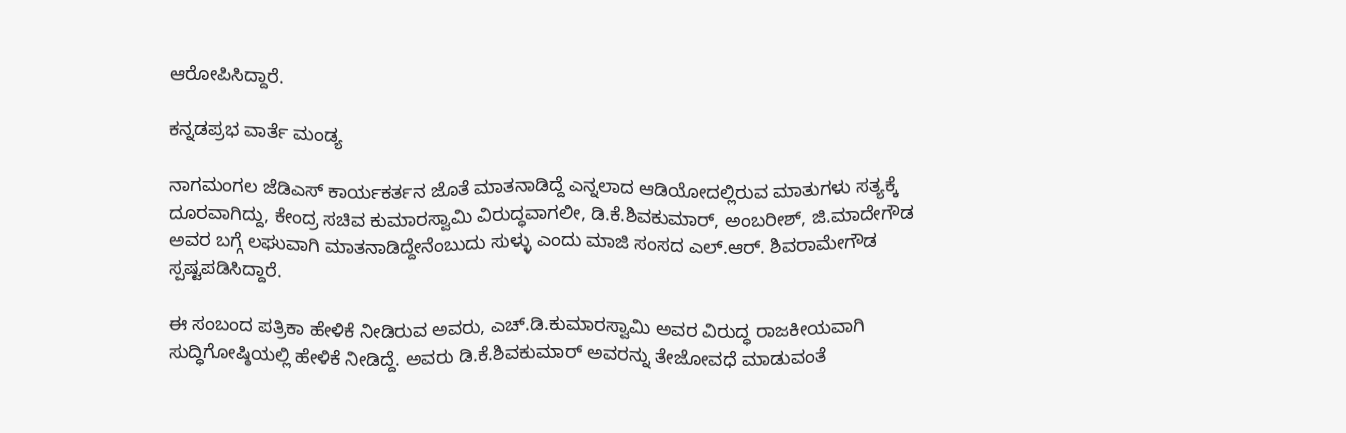ಆರೋಪಿಸಿದ್ದಾರೆ.

ಕನ್ನಡಪ್ರಭ ವಾರ್ತೆ ಮಂಡ್ಯ

ನಾಗಮಂಗಲ ಜೆಡಿಎಸ್ ಕಾರ್ಯಕರ್ತನ ಜೊತೆ ಮಾತನಾಡಿದ್ದೆ ಎನ್ನಲಾದ ಆಡಿಯೋದಲ್ಲಿರುವ ಮಾತುಗಳು ಸತ್ಯಕ್ಕೆ ದೂರವಾಗಿದ್ದು, ಕೇಂದ್ರ ಸಚಿವ ಕುಮಾರಸ್ವಾಮಿ ವಿರುದ್ಧವಾಗಲೀ, ಡಿ.ಕೆ.ಶಿವಕುಮಾರ್, ಅಂಬರೀಶ್, ಜಿ.ಮಾದೇಗೌಡ ಅವರ ಬಗ್ಗೆ ಲಘುವಾಗಿ ಮಾತನಾಡಿದ್ದೇನೆಂಬುದು ಸುಳ್ಳು ಎಂದು ಮಾಜಿ ಸಂಸದ ಎಲ್.ಆರ್. ಶಿವರಾಮೇಗೌಡ ಸ್ಪಷ್ಟಪಡಿಸಿದ್ದಾರೆ.

ಈ ಸಂಬಂದ ಪತ್ರಿಕಾ ಹೇಳಿಕೆ ನೀಡಿರುವ ಅವರು, ಎಚ್.ಡಿ.ಕುಮಾರಸ್ವಾಮಿ ಅವರ ವಿರುದ್ಧ ರಾಜಕೀಯವಾಗಿ ಸುದ್ಧಿಗೋಷ್ಠಿಯಲ್ಲಿ ಹೇಳಿಕೆ ನೀಡಿದ್ದೆ. ಅವರು ಡಿ.ಕೆ.ಶಿವಕುಮಾರ್ ಅವರನ್ನು ತೇಜೋವಧೆ ಮಾಡುವಂತೆ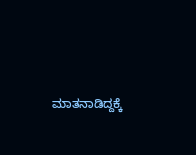ಮಾತನಾಡಿದ್ದಕ್ಕೆ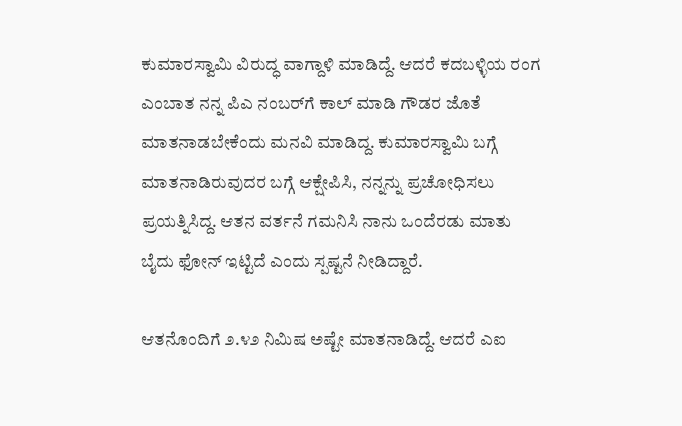ಕುಮಾರಸ್ವಾಮಿ ವಿರುದ್ಧ ವಾಗ್ದಾಳಿ ಮಾಡಿದ್ದೆ. ಆದರೆ ಕದಬಳ್ಳಿಯ ರಂಗ ಎಂಬಾತ ನನ್ನ ಪಿಎ ನಂಬರ್‌ಗೆ ಕಾಲ್ ಮಾಡಿ ಗೌಡರ ಜೊತೆ ಮಾತನಾಡಬೇಕೆಂದು ಮನವಿ ಮಾಡಿದ್ದ. ಕುಮಾರಸ್ವಾಮಿ ಬಗ್ಗೆ ಮಾತನಾಡಿರುವುದರ ಬಗ್ಗೆ ಆಕ್ಷೇಪಿಸಿ, ನನ್ನನ್ನು ಪ್ರಚೋಧಿಸಲು ಪ್ರಯತ್ನಿಸಿದ್ದ. ಆತನ ವರ್ತನೆ ಗಮನಿಸಿ ನಾನು ಒಂದೆರಡು ಮಾತು ಬೈದು ಫೋನ್ ಇಟ್ಟಿದೆ ಎಂದು ಸ್ಪಷ್ಟನೆ ನೀಡಿದ್ದಾರೆ.

ಆತನೊಂದಿಗೆ ೨.೪೨ ನಿಮಿಷ ಅಷ್ಟೇ ಮಾತನಾಡಿದ್ದೆ. ಆದರೆ ಎಐ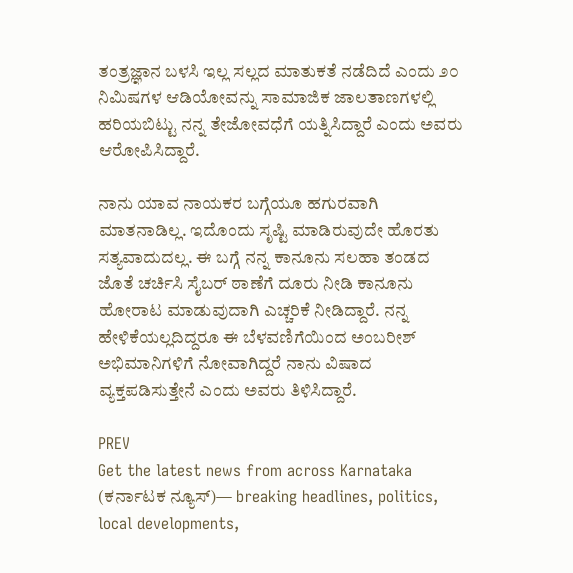ತಂತ್ರಜ್ಞಾನ ಬಳಸಿ ಇಲ್ಲ ಸಲ್ಲದ ಮಾತುಕತೆ ನಡೆದಿದೆ ಎಂದು ೨೦ ನಿಮಿಷಗಳ ಆಡಿಯೋವನ್ನು ಸಾಮಾಜಿಕ ಜಾಲತಾಣಗಳಲ್ಲಿ ಹರಿಯಬಿಟ್ಟು ನನ್ನ ತೇಜೋವಧೆಗೆ ಯತ್ನಿಸಿದ್ದಾರೆ ಎಂದು ಅವರು ಆರೋಪಿಸಿದ್ದಾರೆ.

ನಾನು ಯಾವ ನಾಯಕರ ಬಗ್ಗೆಯೂ ಹಗುರವಾಗಿ ಮಾತನಾಡಿಲ್ಲ. ಇದೊಂದು ಸೃಷ್ಟಿ ಮಾಡಿರುವುದೇ ಹೊರತು ಸತ್ಯವಾದುದಲ್ಲ. ಈ ಬಗ್ಗೆ ನನ್ನ ಕಾನೂನು ಸಲಹಾ ತಂಡದ ಜೊತೆ ಚರ್ಚಿಸಿ ಸೈಬರ್ ಠಾಣೆಗೆ ದೂರು ನೀಡಿ ಕಾನೂನು ಹೋರಾಟ ಮಾಡುವುದಾಗಿ ಎಚ್ಚರಿಕೆ ನೀಡಿದ್ದಾರೆ. ನನ್ನ ಹೇಳಿಕೆಯಲ್ಲದಿದ್ದರೂ ಈ ಬೆಳವಣಿಗೆಯಿಂದ ಅಂಬರೀಶ್ ಅಭಿಮಾನಿಗಳಿಗೆ ನೋವಾಗಿದ್ದರೆ ನಾನು ವಿಷಾದ ವ್ಯಕ್ತಪಡಿಸುತ್ತೇನೆ ಎಂದು ಅವರು ತಿಳಿಸಿದ್ದಾರೆ.

PREV
Get the latest news from across Karnataka (ಕರ್ನಾಟಕ ನ್ಯೂಸ್)— breaking headlines, politics, local developments,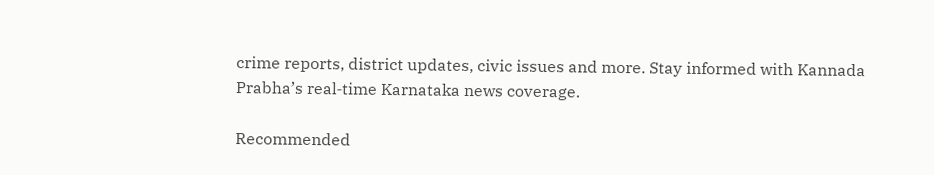crime reports, district updates, civic issues and more. Stay informed with Kannada Prabha’s real‑time Karnataka news coverage.

Recommended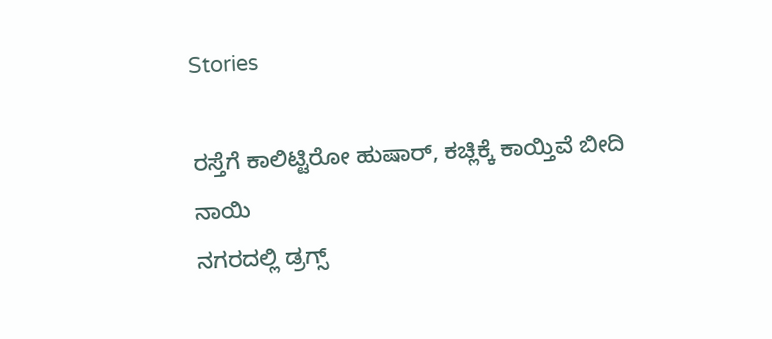Stories

ರಸ್ತೆಗೆ ಕಾಲಿಟ್ಟಿರೋ ಹುಷಾರ್‌, ಕಚ್ಲಿಕ್ಕೆ ಕಾಯ್ತಿವೆ ಬೀದಿ ನಾಯಿ
ನಗರದಲ್ಲಿ ಡ್ರಗ್ಸ್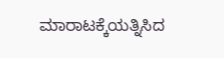ಮಾರಾಟಕ್ಕೆಯತ್ನಿಸಿದ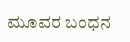ಮೂವರ ಬಂಧನ